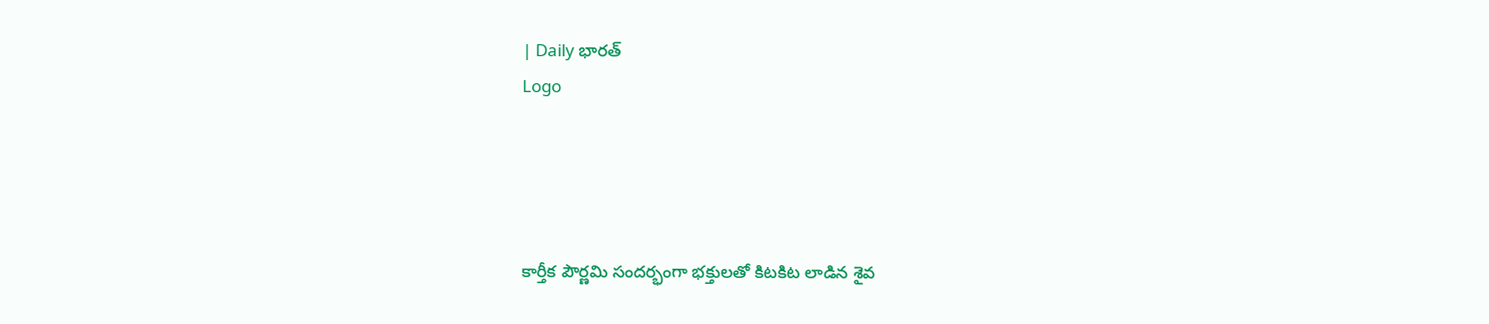| Daily భారత్
Logo




కార్తీక పౌర్ణమి సందర్భంగా భక్తులతో కిటకిట లాడిన శైవ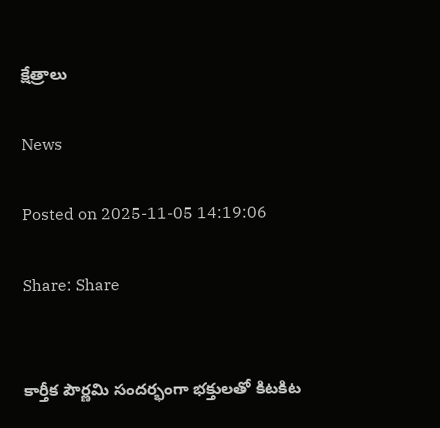క్షేత్రాలు

News

Posted on 2025-11-05 14:19:06

Share: Share


కార్తీక పౌర్ణమి సందర్భంగా భక్తులతో కిటకిట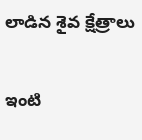లాడిన శైవ క్షేత్రాలు

ఇంటి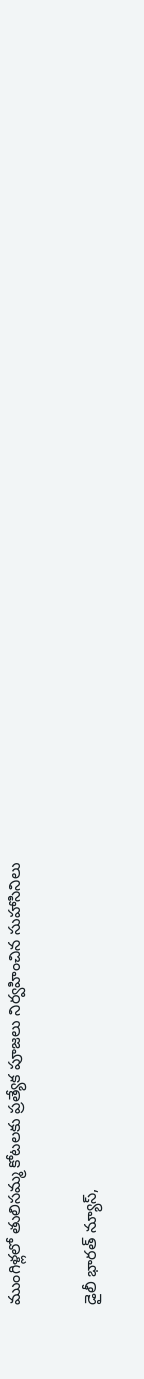ముంగిళ్లలో తులిసమ్మ కోటలకు ప్రత్యేక పూజలు నిర్వహించిన సుహాసినిలు

డైలీ భారత్ న్యూస్,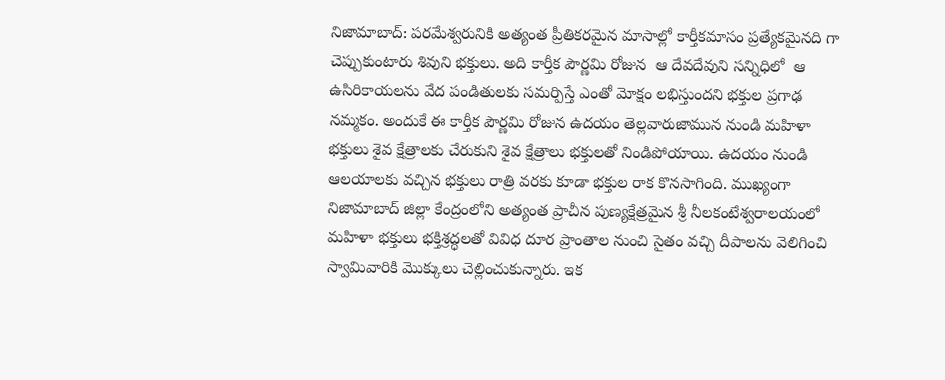నిజామాబాద్: పరమేశ్వరునికి అత్యంత ప్రీతికరమైన మాసాల్లో కార్తీకమాసం ప్రత్యేకమైనది గా చెప్పుకుంటారు శివుని భక్తులు. అది కార్తీక పౌర్ణమి రోజున  ఆ దేవదేవుని సన్నిధిలో  ఆ ఉసిరికాయలను వేద పండితులకు సమర్పిస్తే ఎంతో మోక్షం లభిస్తుందని భక్తుల ప్రగాఢ నమ్మకం. అందుకే ఈ కార్తీక పౌర్ణమి రోజున ఉదయం తెల్లవారుజామున నుండి మహిళా భక్తులు శైవ క్షేత్రాలకు చేరుకుని శైవ క్షేత్రాలు భక్తులతో నిండిపోయాయి. ఉదయం నుండి ఆలయాలకు వచ్చిన భక్తులు రాత్రి వరకు కూడా భక్తుల రాక కొనసాగింది. ముఖ్యంగా నిజామాబాద్ జిల్లా కేంద్రంలోని అత్యంత ప్రాచీన పుణ్యక్షేత్రమైన శ్రీ నీలకంటేశ్వరాలయంలో మహిళా భక్తులు భక్తిశ్రద్ధలతో వివిధ దూర ప్రాంతాల నుంచి సైతం వచ్చి దీపాలను వెలిగించి స్వామివారికి మొక్కులు చెల్లించుకున్నారు. ఇక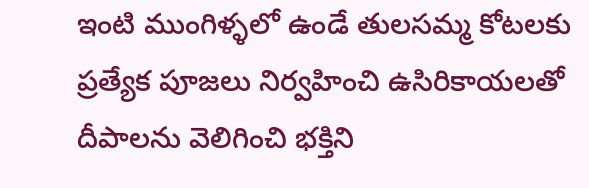ఇంటి ముంగిళ్ళలో ఉండే తులసమ్మ కోటలకు ప్రత్యేక పూజలు నిర్వహించి ఉసిరికాయలతో దీపాలను వెలిగించి భక్తిని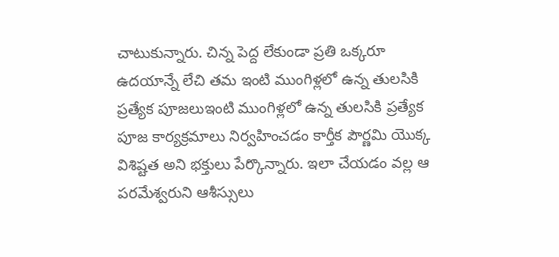చాటుకున్నారు. చిన్న పెద్ద లేకుండా ప్రతి ఒక్కరూ ఉదయాన్నే లేచి తమ ఇంటి ముంగిళ్లలో ఉన్న తులసికి ప్రత్యేక పూజలుఇంటి ముంగిళ్లలో ఉన్న తులసికి ప్రత్యేక పూజ కార్యక్రమాలు నిర్వహించడం కార్తీక పౌర్ణమి యొక్క విశిష్టత అని భక్తులు పేర్కొన్నారు. ఇలా చేయడం వల్ల ఆ పరమేశ్వరుని ఆశీస్సులు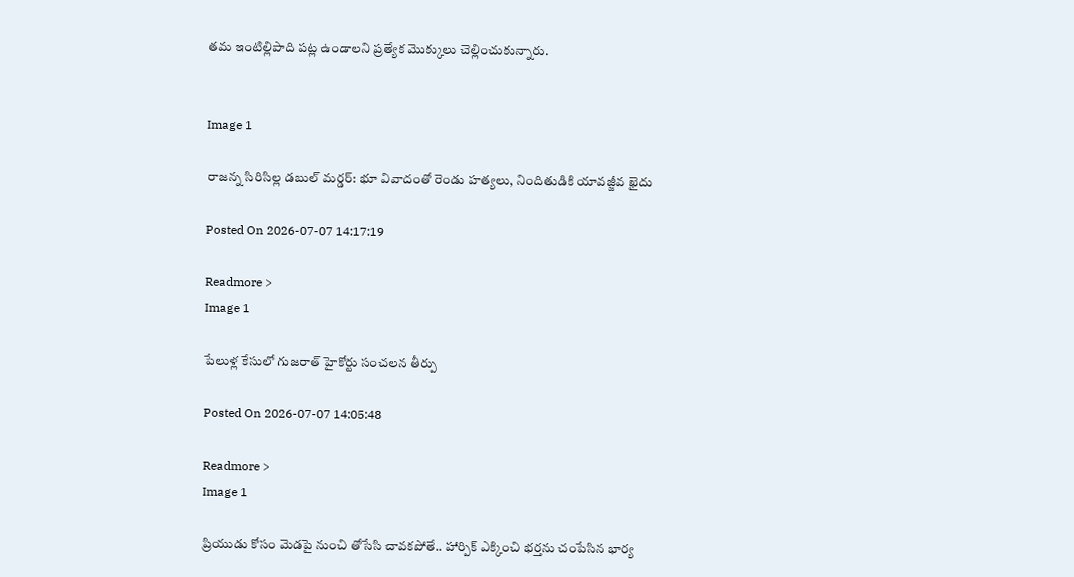తమ ఇంటిల్లిపాది పట్ల ఉండాలని ప్రత్యేక మొక్కులు చెల్లించుకున్నారు.


Image 1

రాజన్న సిరిసిల్ల డబుల్ మర్డర్: భూ వివాదంతో రెండు హత్యలు, నిందితుడికి యావజ్జీవ ఖైదు

Posted On 2026-07-07 14:17:19

Readmore >
Image 1

పేలుళ్ల కేసులో గుజరాత్ హైకోర్టు సంచలన తీర్పు

Posted On 2026-07-07 14:05:48

Readmore >
Image 1

ప్రియుడు కోసం మెడపై నుంచి తోసేసి చావకపోతే.. హార్పిక్‌ ఎక్కించి భర్తను చంపేసిన భార్య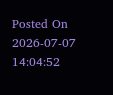Posted On 2026-07-07 14:04:52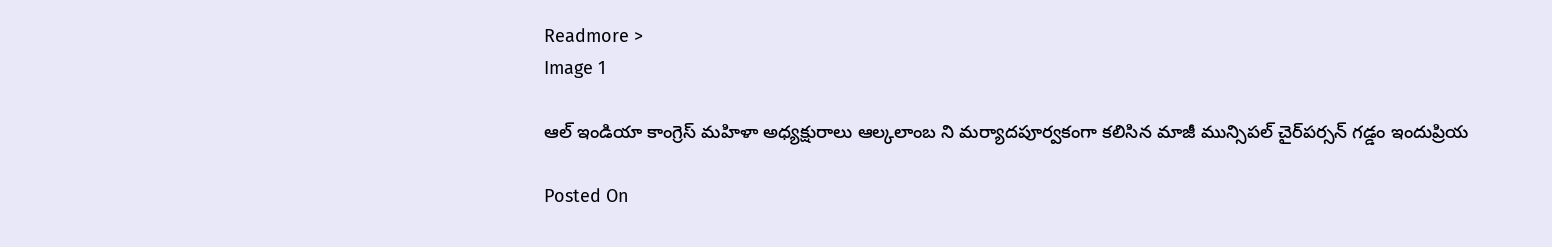Readmore >
Image 1

ఆల్ ఇండియా కాంగ్రెస్ మహిళా అధ్యక్షురాలు ఆల్కలాంబ ని మర్యాదపూర్వకంగా కలిసిన మాజీ మున్సిపల్ చైర్‌పర్సన్ గడ్డం ఇందుప్రియ

Posted On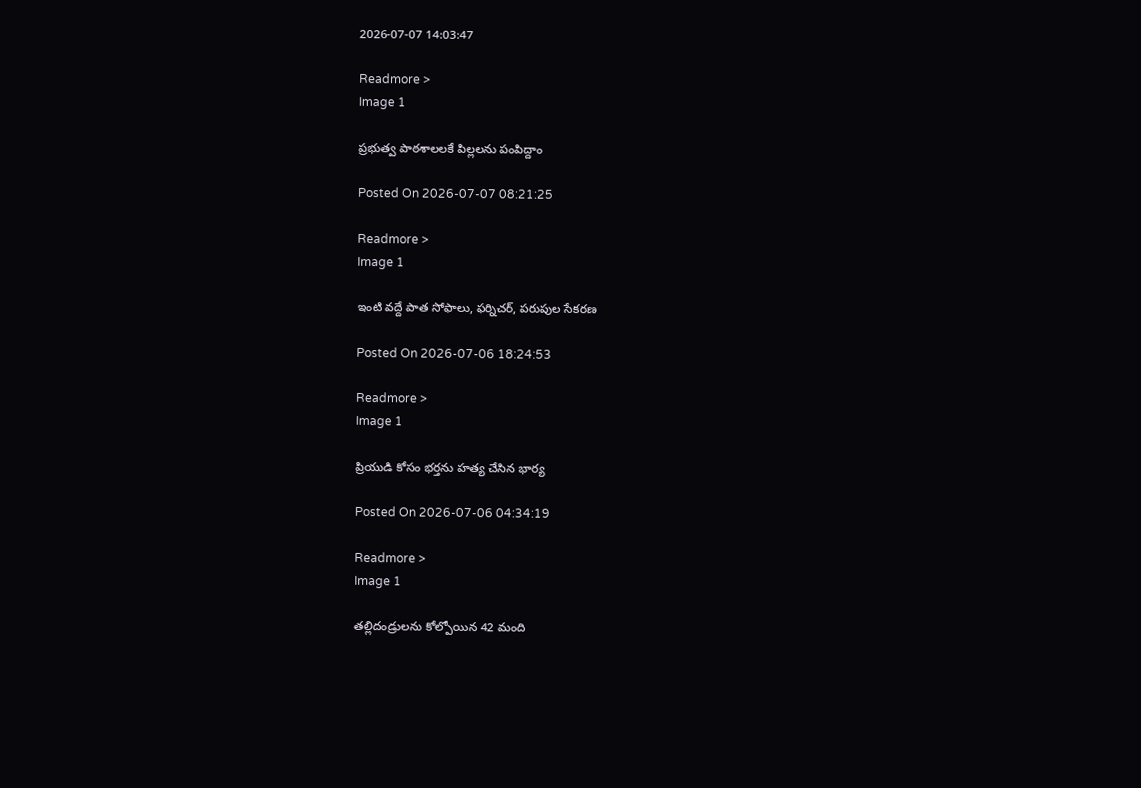2026-07-07 14:03:47

Readmore >
Image 1

ప్రభుత్వ పాఠశాలలకే పిల్లలను పంపిద్దాం

Posted On 2026-07-07 08:21:25

Readmore >
Image 1

ఇంటి వద్దే పాత సోఫాలు, ఫర్నిచర్, పరుపుల సేకరణ

Posted On 2026-07-06 18:24:53

Readmore >
Image 1

ప్రియుడి కోసం భర్తను హత్య చేసిన భార్య

Posted On 2026-07-06 04:34:19

Readmore >
Image 1

తల్లిదండ్రులను కోల్పోయిన 42 మంది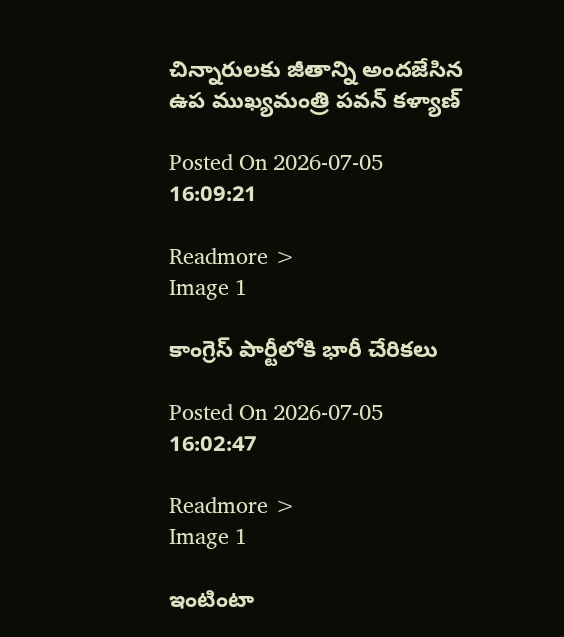చిన్నారులకు జీతాన్ని అందజేసిన ఉప ముఖ్యమంత్రి పవన్ కళ్యాణ్

Posted On 2026-07-05 16:09:21

Readmore >
Image 1

కాంగ్రెస్ పార్టీలోకి భారీ చేరికలు

Posted On 2026-07-05 16:02:47

Readmore >
Image 1

ఇంటింటా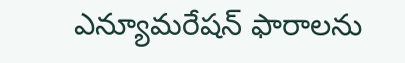ఎన్యూమరేషన్ ఫారాలను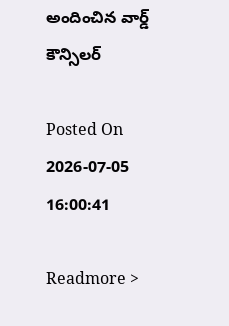అందించిన వార్డ్ కౌన్సిలర్

Posted On 2026-07-05 16:00:41

Readmore >